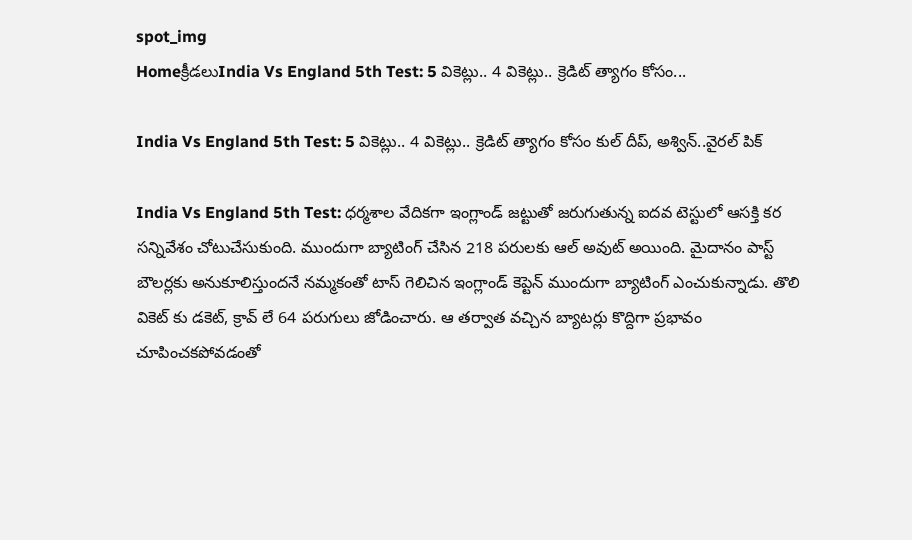spot_img
Homeక్రీడలుIndia Vs England 5th Test: 5 వికెట్లు.. 4 వికెట్లు.. క్రెడిట్ త్యాగం కోసం...

India Vs England 5th Test: 5 వికెట్లు.. 4 వికెట్లు.. క్రెడిట్ త్యాగం కోసం కుల్ దీప్, అశ్విన్..వైరల్ పిక్

India Vs England 5th Test: ధర్మశాల వేదికగా ఇంగ్లాండ్ జట్టుతో జరుగుతున్న ఐదవ టెస్టులో ఆసక్తి కర సన్నివేశం చోటుచేసుకుంది. ముందుగా బ్యాటింగ్ చేసిన 218 పరులకు ఆల్ అవుట్ అయింది. మైదానం పాస్ట్ బౌలర్లకు అనుకూలిస్తుందనే నమ్మకంతో టాస్ గెలిచిన ఇంగ్లాండ్ కెప్టెన్ ముందుగా బ్యాటింగ్ ఎంచుకున్నాడు. తొలి వికెట్ కు డకెట్, క్రావ్ లే 64 పరుగులు జోడించారు. ఆ తర్వాత వచ్చిన బ్యాటర్లు కొద్దిగా ప్రభావం చూపించకపోవడంతో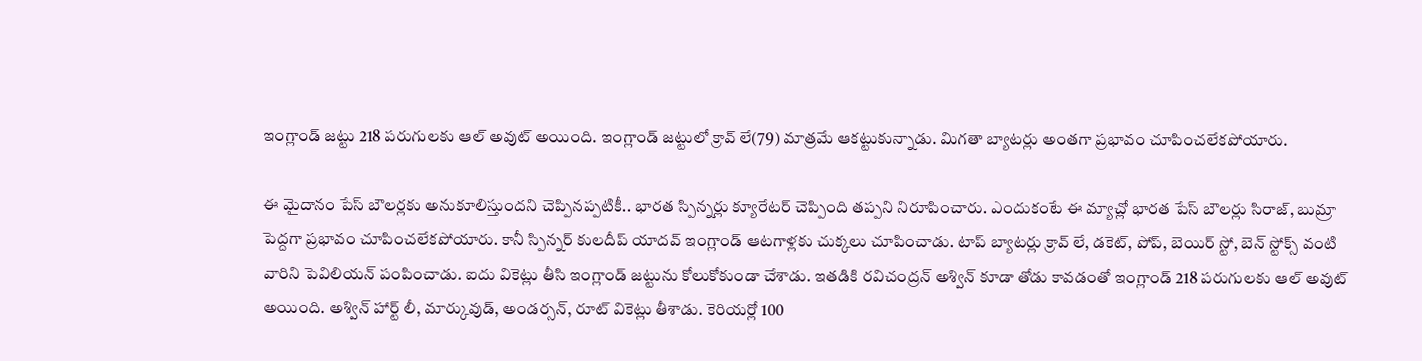ఇంగ్లాండ్ జట్టు 218 పరుగులకు ఆల్ అవుట్ అయింది. ఇంగ్లాండ్ జట్టులో క్రావ్ లే(79) మాత్రమే ఆకట్టుకున్నాడు. మిగతా బ్యాటర్లు అంతగా ప్రభావం చూపించలేకపోయారు.

ఈ మైదానం పేస్ బౌలర్లకు అనుకూలిస్తుందని చెప్పినప్పటికీ.. భారత స్పిన్నర్లు క్యూరేటర్ చెప్పింది తప్పని నిరూపించారు. ఎందుకంటే ఈ మ్యాచ్లో భారత పేస్ బౌలర్లు సిరాజ్, బుమ్రా పెద్దగా ప్రభావం చూపించలేకపోయారు. కానీ స్పిన్నర్ కులదీప్ యాదవ్ ఇంగ్లాండ్ ఆటగాళ్లకు చుక్కలు చూపించాడు. టాప్ బ్యాటర్లు క్రావ్ లే, డకెట్, పోప్, బెయిర్ స్టో, బెన్ స్టోక్స్ వంటి వారిని పెవిలియన్ పంపించాడు. ఐదు వికెట్లు తీసి ఇంగ్లాండ్ జట్టును కోలుకోకుండా చేశాడు. ఇతడికి రవిచంద్రన్ అశ్విన్ కూడా తోడు కావడంతో ఇంగ్లాండ్ 218 పరుగులకు ఆల్ అవుట్ అయింది. అశ్విన్ హార్ట్ లీ, మార్కువుడ్, అండర్సన్, రూట్ వికెట్లు తీశాడు. కెరియర్లో 100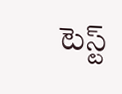టెస్ట్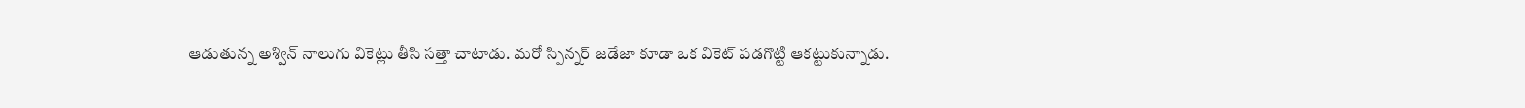ఆడుతున్న అశ్విన్ నాలుగు వికెట్లు తీసి సత్తా చాటాడు. మరో స్పిన్నర్ జడేజా కూడా ఒక వికెట్ పడగొట్టి ఆకట్టుకున్నాడు.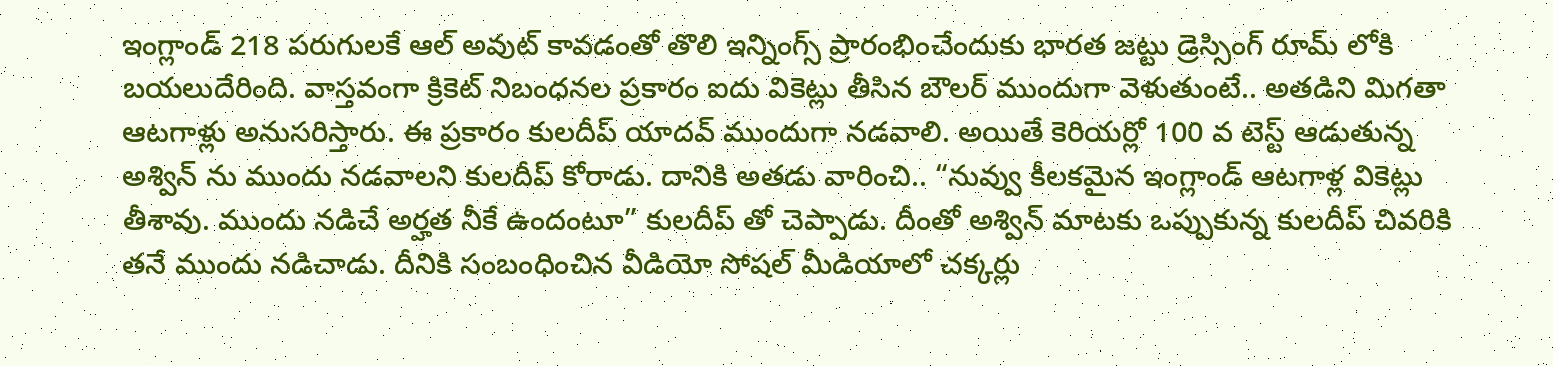ఇంగ్లాండ్ 218 పరుగులకే ఆల్ అవుట్ కావడంతో తొలి ఇన్నింగ్స్ ప్రారంభించేందుకు భారత జట్టు డ్రెస్సింగ్ రూమ్ లోకి బయలుదేరింది. వాస్తవంగా క్రికెట్ నిబంధనల ప్రకారం ఐదు వికెట్లు తీసిన బౌలర్ ముందుగా వెళుతుంటే.. అతడిని మిగతా ఆటగాళ్లు అనుసరిస్తారు. ఈ ప్రకారం కులదీప్ యాదవ్ ముందుగా నడవాలి. అయితే కెరియర్లో 100 వ టెస్ట్ ఆడుతున్న అశ్విన్ ను ముందు నడవాలని కులదీప్ కోరాడు. దానికి అతడు వారించి.. “నువ్వు కీలకమైన ఇంగ్లాండ్ ఆటగాళ్ల వికెట్లు తీశావు. ముందు నడిచే అర్హత నీకే ఉందంటూ” కులదీప్ తో చెప్పాడు. దీంతో అశ్విన్ మాటకు ఒప్పుకున్న కులదీప్ చివరికి తనే ముందు నడిచాడు. దీనికి సంబంధించిన వీడియో సోషల్ మీడియాలో చక్కర్లు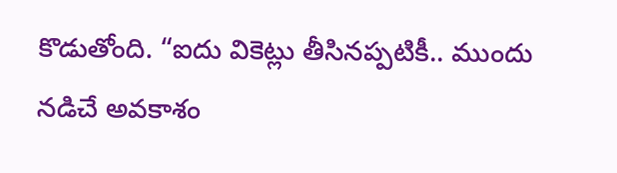కొడుతోంది. “ఐదు వికెట్లు తీసినప్పటికీ.. ముందు నడిచే అవకాశం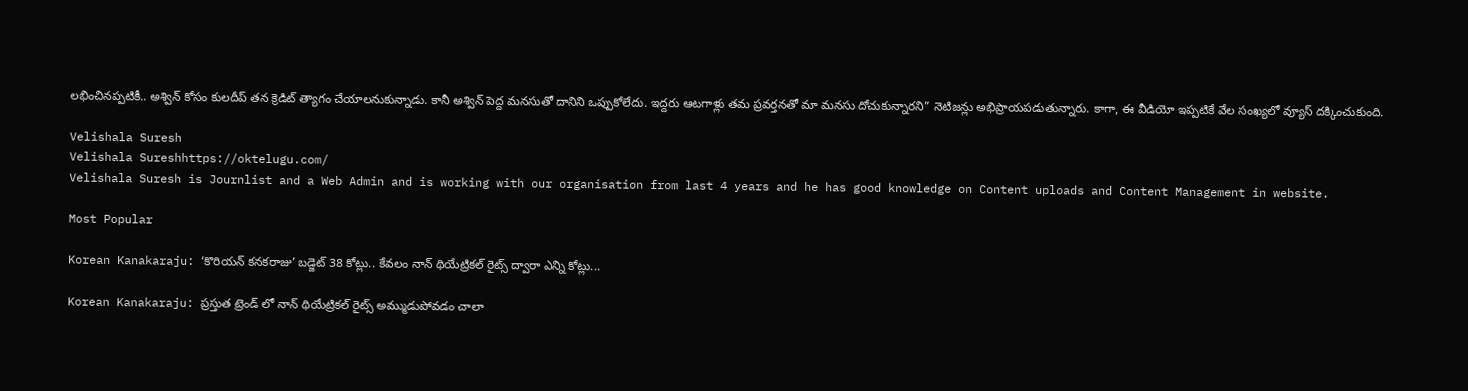లభించినప్పటికీ.. అశ్విన్ కోసం కులదీప్ తన క్రెడిట్ త్యాగం చేయాలనుకున్నాడు. కానీ అశ్విన్ పెద్ద మనసుతో దానిని ఒప్పుకోలేదు. ఇద్దరు ఆటగాళ్లు తమ ప్రవర్తనతో మా మనసు దోచుకున్నారని” నెటిజన్లు అభిప్రాయపడుతున్నారు. కాగా, ఈ వీడియో ఇప్పటికే వేల సంఖ్యలో వ్యూస్ దక్కించుకుంది.

Velishala Suresh
Velishala Sureshhttps://oktelugu.com/
Velishala Suresh is Journlist and a Web Admin and is working with our organisation from last 4 years and he has good knowledge on Content uploads and Content Management in website.

Most Popular

Korean Kanakaraju: ‘కొరియన్ కనకరాజు’ బడ్జెట్ 38 కోట్లు.. కేవలం నాన్ థియేట్రికల్ రైట్స్ ద్వారా ఎన్ని కోట్లు...

Korean Kanakaraju: ప్రస్తుత ట్రెండ్ లో నాన్ థియేట్రికల్ రైట్స్ అమ్ముడుపోవడం చాలా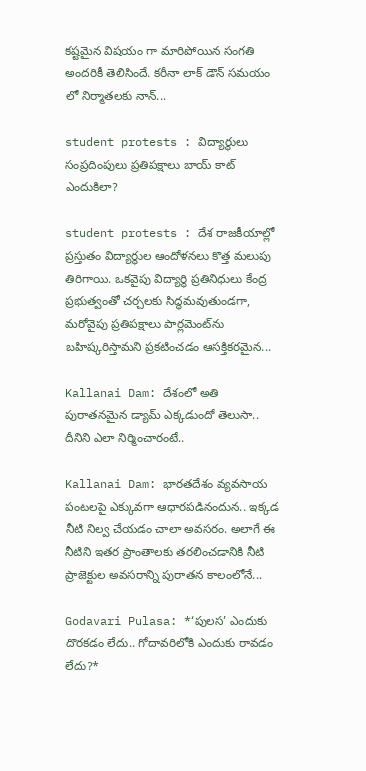కష్టమైన విషయం గా మారిపోయిన సంగతి అందరికీ తెలిసిందే. కరీనా లాక్ డౌన్ సమయం లో నిర్మాతలకు నాన్...

student protests : విద్యార్థులు సంప్రదింపులు ప్రతిపక్షాలు బాయ్ కాట్ ఎందుకిలా?

student protests : దేశ రాజకీయాల్లో ప్రస్తుతం విద్యార్థుల ఆందోళనలు కొత్త మలుపు తిరిగాయి. ఒకవైపు విద్యార్థి ప్రతినిధులు కేంద్ర ప్రభుత్వంతో చర్చలకు సిద్ధమవుతుండగా, మరోవైపు ప్రతిపక్షాలు పార్లమెంట్‌ను బహిష్కరిస్తామని ప్రకటించడం ఆసక్తికరమైన...

Kallanai Dam: దేశంలో అతి పురాతనమైన డ్యామ్ ఎక్కడుందో తెలుసా.. దీనిని ఎలా నిర్మించారంటే..

Kallanai Dam: భారతదేశం వ్యవసాయ పంటలపై ఎక్కువగా ఆధారపడినందున.. ఇక్కడ నీటి నిల్వ చేయడం చాలా అవసరం. అలాగే ఈ నీటిని ఇతర ప్రాంతాలకు తరలించడానికి నీటి ప్రాజెక్టుల అవసరాన్ని పురాతన కాలంలోనే...

Godavari Pulasa: *‘పులస’ ఎందుకు దొరకడం లేదు.. గోదావరిలోకి ఎందుకు రావడం లేదు?*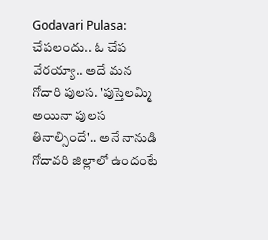Godavari Pulasa: చేపలందు.. ఓ చేప వేరయ్యా.. అదే మన గోదారి పులస. 'పుస్తెలమ్మి అయినా పులస తినాల్సిందే'.. అనే నానుడి గోదావరి జిల్లాలో ఉందంటే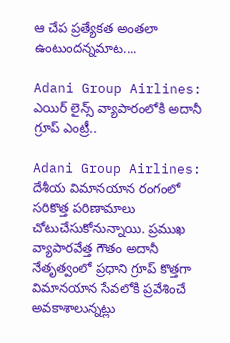ఆ చేప ప్రత్యేకత అంతలా ఉంటుందన్నమాట....

Adani Group Airlines: ఎయిర్ లైన్స్ వ్యాపారంలోకి అదానీ గ్రూప్ ఎంట్రీ..

Adani Group Airlines: దేశీయ విమానయాన రంగంలో సరికొత్త పరిణామాలు చోటుచేసుకోనున్నాయి. ప్రముఖ వ్యాపారవేత్త గౌతం అదానీ నేతృత్వంలో ప్రధాని గ్రూప్ కొత్తగా విమానయాన సేవలోకి ప్రవేశించే అవకాశాలున్నట్లు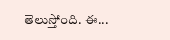తెలుస్తోంది. ఈ...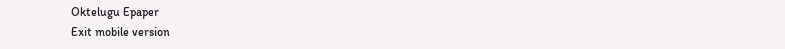Oktelugu Epaper
Exit mobile version